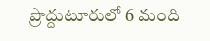ప్రొద్దుటూరులో 6 మంది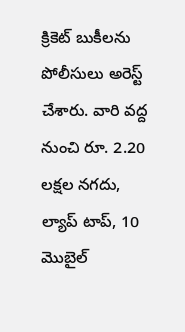క్రికెట్ బుకీలను పోలీసులు అరెస్ట్ చేశారు. వారి వద్ద నుంచి రూ. 2.20 లక్షల నగదు, ల్యాప్ టాప్, 10 మొబైల్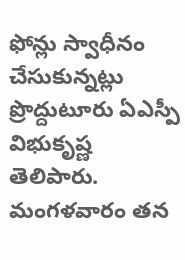ఫోన్లు స్వాధీనం చేసుకున్నట్లు ప్రొద్దుటూరు ఏఎస్పీ విభుకృష్ణ తెలిపారు. మంగళవారం తన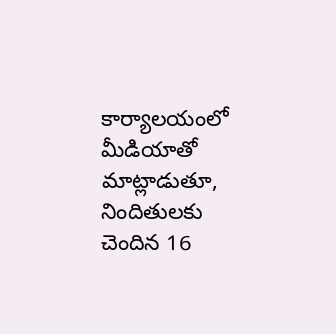కార్యాలయంలో మీడియాతో మాట్లాడుతూ, నిందితులకు చెందిన 16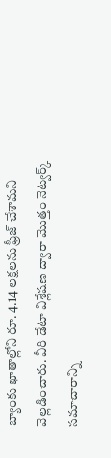బ్యాంకు ఖాతాల్లోని రూ. 4.14 లక్షలను ఫ్రీజ్ చేశామని వెల్లడించారు. వీరి డేటా విశ్లేషణ ద్వారా మొత్తం నెట్వర్క్ సమాచారాన్ని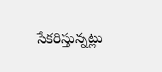సేకరిస్తున్నట్లు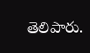తెలిపారు.